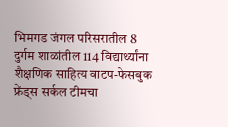भिमगड जंगल परिसरातील 8 दुर्गम शाळांतील 114 विद्यार्थ्यांना शैक्षणिक साहित्य वाटप-फेसबुक फ्रेंड्स सर्कल टीमचा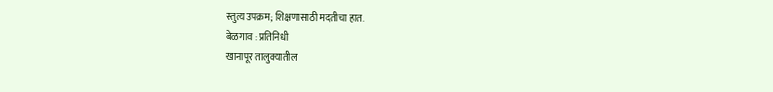स्तुत्य उपक्रम; शिक्षणासाठी मदतीचा हात.
बेळगाव : प्रतिनिधी
खानापूर तालुक्यातील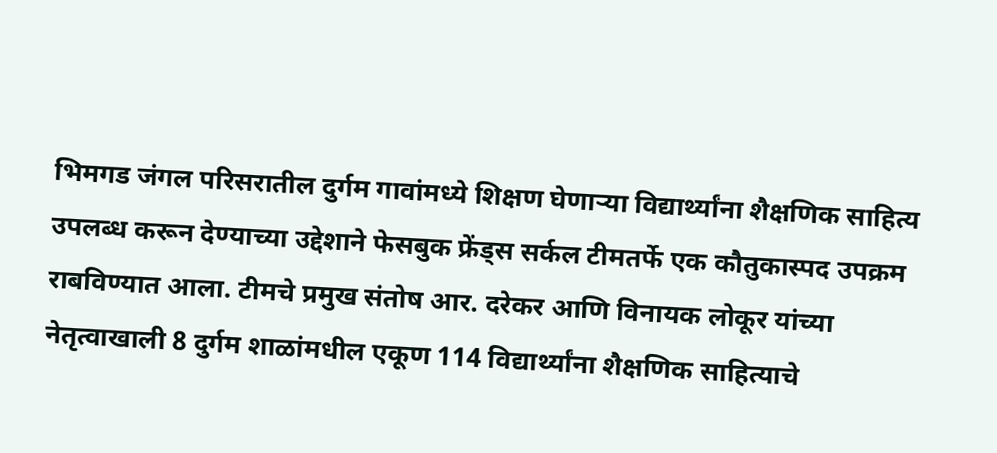भिमगड जंगल परिसरातील दुर्गम गावांमध्ये शिक्षण घेणाऱ्या विद्यार्थ्यांना शैक्षणिक साहित्य उपलब्ध करून देण्याच्या उद्देशाने फेसबुक फ्रेंड्स सर्कल टीमतर्फे एक कौतुकास्पद उपक्रम राबविण्यात आला. टीमचे प्रमुख संतोष आर. दरेकर आणि विनायक लोकूर यांच्या नेतृत्वाखाली 8 दुर्गम शाळांमधील एकूण 114 विद्यार्थ्यांना शैक्षणिक साहित्याचे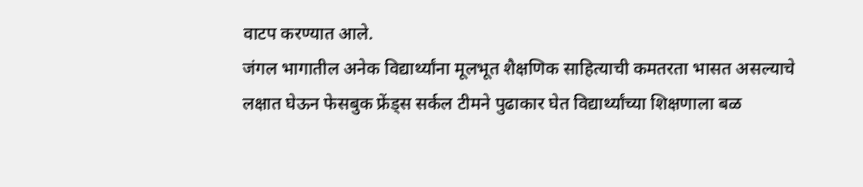वाटप करण्यात आले.
जंगल भागातील अनेक विद्यार्थ्यांना मूलभूत शैक्षणिक साहित्याची कमतरता भासत असल्याचे लक्षात घेऊन फेसबुक फ्रेंड्स सर्कल टीमने पुढाकार घेत विद्यार्थ्यांच्या शिक्षणाला बळ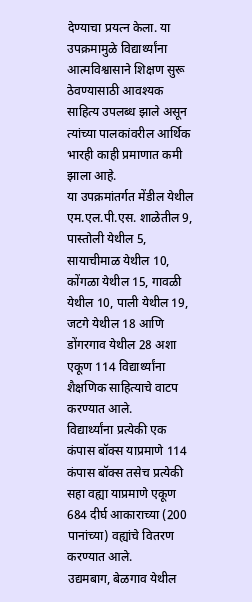देण्याचा प्रयत्न केला. या उपक्रमामुळे विद्यार्थ्यांना आत्मविश्वासाने शिक्षण सुरू ठेवण्यासाठी आवश्यक साहित्य उपलब्ध झाले असून त्यांच्या पालकांवरील आर्थिक भारही काही प्रमाणात कमी झाला आहे.
या उपक्रमांतर्गत मेंडील येथील एम.एल.पी.एस. शाळेतील 9, पास्तोली येथील 5, सायाचीमाळ येथील 10, कोंगळा येथील 15, गावळी येथील 10, पाली येथील 19, जटगे येथील 18 आणि डोंगरगाव येथील 28 अशा एकूण 114 विद्यार्थ्यांना शैक्षणिक साहित्याचे वाटप करण्यात आले.
विद्यार्थ्यांना प्रत्येकी एक कंपास बॉक्स याप्रमाणे 114 कंपास बॉक्स तसेच प्रत्येकी सहा वह्या याप्रमाणे एकूण 684 दीर्घ आकाराच्या (200 पानांच्या) वह्यांचे वितरण करण्यात आले.
उद्यमबाग, बेळगाव येथील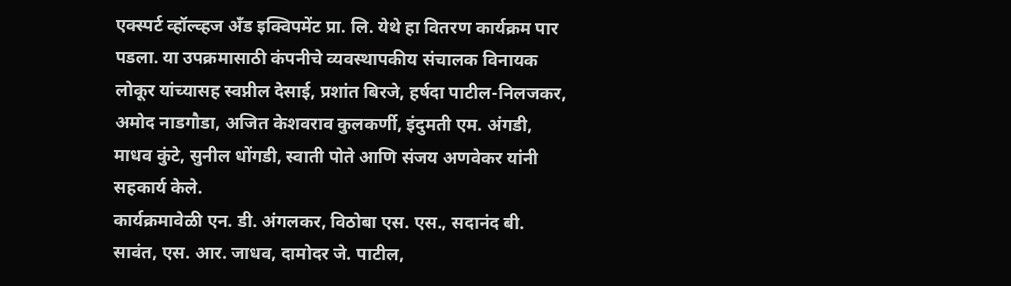एक्स्पर्ट व्हॉल्व्हज अँड इक्विपमेंट प्रा. लि. येथे हा वितरण कार्यक्रम पार पडला. या उपक्रमासाठी कंपनीचे व्यवस्थापकीय संचालक विनायक लोकूर यांच्यासह स्वप्नील देसाई, प्रशांत बिरजे, हर्षदा पाटील-निलजकर, अमोद नाडगौडा, अजित केशवराव कुलकर्णी, इंदुमती एम. अंगडी, माधव कुंटे, सुनील धोंगडी, स्वाती पोते आणि संजय अणवेकर यांनी सहकार्य केले.
कार्यक्रमावेळी एन. डी. अंगलकर, विठोबा एस. एस., सदानंद बी. सावंत, एस. आर. जाधव, दामोदर जे. पाटील,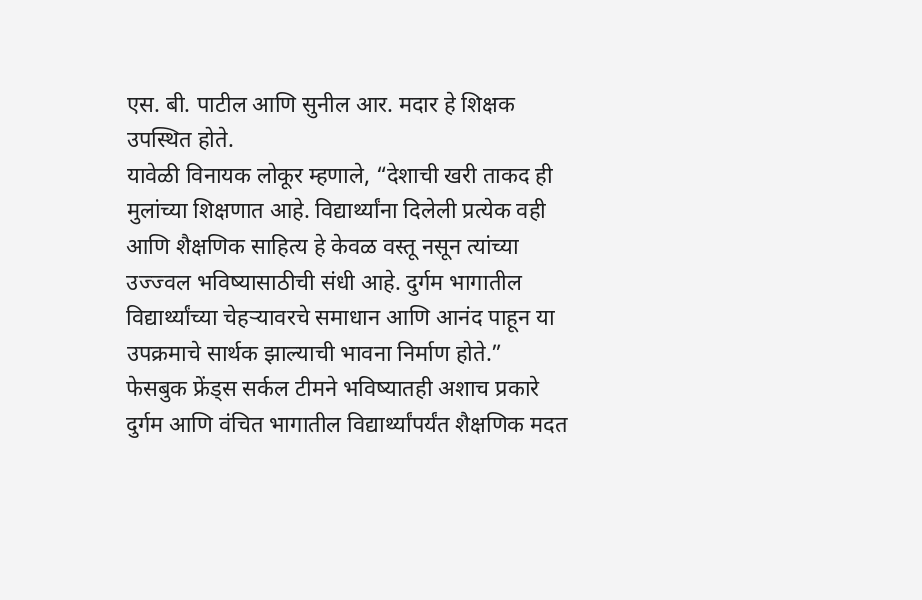एस. बी. पाटील आणि सुनील आर. मदार हे शिक्षक उपस्थित होते.
यावेळी विनायक लोकूर म्हणाले, “देशाची खरी ताकद ही मुलांच्या शिक्षणात आहे. विद्यार्थ्यांना दिलेली प्रत्येक वही आणि शैक्षणिक साहित्य हे केवळ वस्तू नसून त्यांच्या उज्ज्वल भविष्यासाठीची संधी आहे. दुर्गम भागातील विद्यार्थ्यांच्या चेहऱ्यावरचे समाधान आणि आनंद पाहून या उपक्रमाचे सार्थक झाल्याची भावना निर्माण होते.”
फेसबुक फ्रेंड्स सर्कल टीमने भविष्यातही अशाच प्रकारे दुर्गम आणि वंचित भागातील विद्यार्थ्यांपर्यंत शैक्षणिक मदत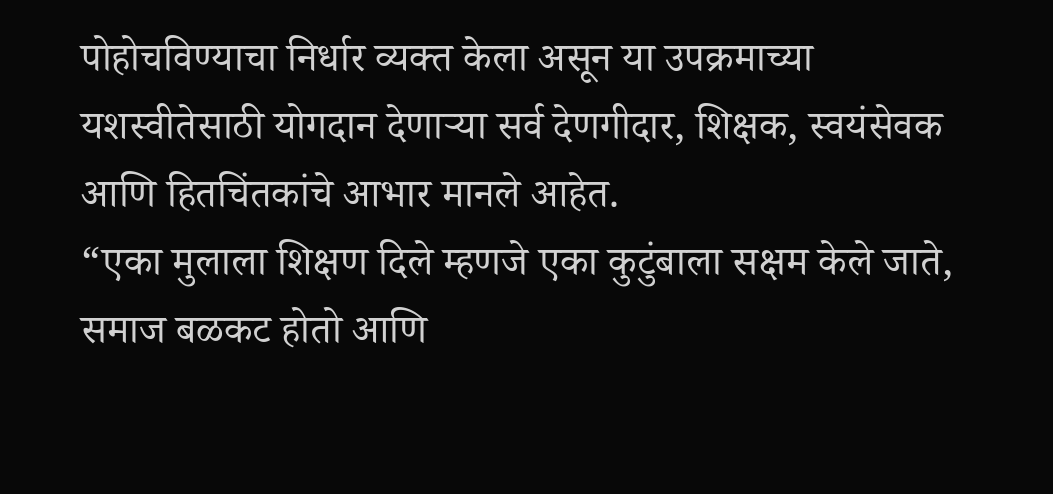पोहोचविण्याचा निर्धार व्यक्त केला असून या उपक्रमाच्या यशस्वीतेसाठी योगदान देणाऱ्या सर्व देणगीदार, शिक्षक, स्वयंसेवक आणि हितचिंतकांचे आभार मानले आहेत.
“एका मुलाला शिक्षण दिले म्हणजे एका कुटुंबाला सक्षम केले जाते, समाज बळकट होतो आणि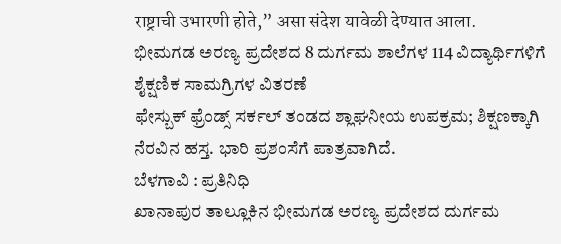राष्ट्राची उभारणी होते,” असा संदेश यावेळी देण्यात आला.
ಭೀಮಗಡ ಅರಣ್ಯ ಪ್ರದೇಶದ 8 ದುರ್ಗಮ ಶಾಲೆಗಳ 114 ವಿದ್ಯಾರ್ಥಿಗಳಿಗೆ ಶೈಕ್ಷಣಿಕ ಸಾಮಗ್ರಿಗಳ ವಿತರಣೆ
ಫೇಸ್ಬುಕ್ ಫ್ರೆಂಡ್ಸ್ ಸರ್ಕಲ್ ತಂಡದ ಶ್ಲಾಘನೀಯ ಉಪಕ್ರಮ; ಶಿಕ್ಷಣಕ್ಕಾಗಿ ನೆರವಿನ ಹಸ್ತ. ಭಾರಿ ಪ್ರಶಂಸೆಗೆ ಪಾತ್ರವಾಗಿದೆ.
ಬೆಳಗಾವಿ : ಪ್ರತಿನಿಧಿ
ಖಾನಾಪುರ ತಾಲ್ಲೂಕಿನ ಭೀಮಗಡ ಅರಣ್ಯ ಪ್ರದೇಶದ ದುರ್ಗಮ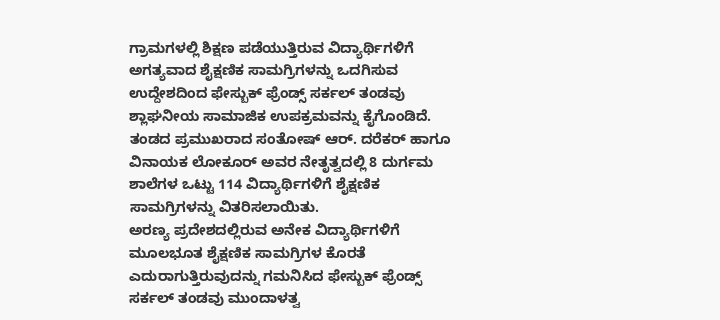ಗ್ರಾಮಗಳಲ್ಲಿ ಶಿಕ್ಷಣ ಪಡೆಯುತ್ತಿರುವ ವಿದ್ಯಾರ್ಥಿಗಳಿಗೆ ಅಗತ್ಯವಾದ ಶೈಕ್ಷಣಿಕ ಸಾಮಗ್ರಿಗಳನ್ನು ಒದಗಿಸುವ ಉದ್ದೇಶದಿಂದ ಫೇಸ್ಬುಕ್ ಫ್ರೆಂಡ್ಸ್ ಸರ್ಕಲ್ ತಂಡವು ಶ್ಲಾಘನೀಯ ಸಾಮಾಜಿಕ ಉಪಕ್ರಮವನ್ನು ಕೈಗೊಂಡಿದೆ. ತಂಡದ ಪ್ರಮುಖರಾದ ಸಂತೋಷ್ ಆರ್. ದರೆಕರ್ ಹಾಗೂ ವಿನಾಯಕ ಲೋಕೂರ್ ಅವರ ನೇತೃತ್ವದಲ್ಲಿ 8 ದುರ್ಗಮ ಶಾಲೆಗಳ ಒಟ್ಟು 114 ವಿದ್ಯಾರ್ಥಿಗಳಿಗೆ ಶೈಕ್ಷಣಿಕ ಸಾಮಗ್ರಿಗಳನ್ನು ವಿತರಿಸಲಾಯಿತು.
ಅರಣ್ಯ ಪ್ರದೇಶದಲ್ಲಿರುವ ಅನೇಕ ವಿದ್ಯಾರ್ಥಿಗಳಿಗೆ ಮೂಲಭೂತ ಶೈಕ್ಷಣಿಕ ಸಾಮಗ್ರಿಗಳ ಕೊರತೆ ಎದುರಾಗುತ್ತಿರುವುದನ್ನು ಗಮನಿಸಿದ ಫೇಸ್ಬುಕ್ ಫ್ರೆಂಡ್ಸ್ ಸರ್ಕಲ್ ತಂಡವು ಮುಂದಾಳತ್ವ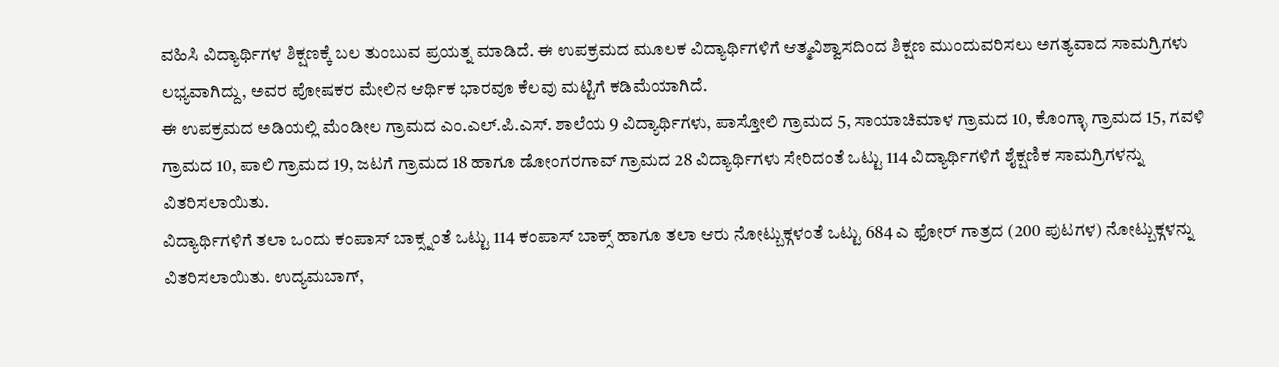ವಹಿಸಿ ವಿದ್ಯಾರ್ಥಿಗಳ ಶಿಕ್ಷಣಕ್ಕೆ ಬಲ ತುಂಬುವ ಪ್ರಯತ್ನ ಮಾಡಿದೆ. ಈ ಉಪಕ್ರಮದ ಮೂಲಕ ವಿದ್ಯಾರ್ಥಿಗಳಿಗೆ ಆತ್ಮವಿಶ್ವಾಸದಿಂದ ಶಿಕ್ಷಣ ಮುಂದುವರಿಸಲು ಅಗತ್ಯವಾದ ಸಾಮಗ್ರಿಗಳು ಲಭ್ಯವಾಗಿದ್ದು, ಅವರ ಪೋಷಕರ ಮೇಲಿನ ಆರ್ಥಿಕ ಭಾರವೂ ಕೆಲವು ಮಟ್ಟಿಗೆ ಕಡಿಮೆಯಾಗಿದೆ.
ಈ ಉಪಕ್ರಮದ ಅಡಿಯಲ್ಲಿ ಮೆಂಡೀಲ ಗ್ರಾಮದ ಎಂ.ಎಲ್.ಪಿ.ಎಸ್. ಶಾಲೆಯ 9 ವಿದ್ಯಾರ್ಥಿಗಳು, ಪಾಸ್ತೋಲಿ ಗ್ರಾಮದ 5, ಸಾಯಾಚಿಮಾಳ ಗ್ರಾಮದ 10, ಕೊಂಗ್ಳಾ ಗ್ರಾಮದ 15, ಗವಳಿ ಗ್ರಾಮದ 10, ಪಾಲಿ ಗ್ರಾಮದ 19, ಜಟಗೆ ಗ್ರಾಮದ 18 ಹಾಗೂ ಡೋಂಗರಗಾವ್ ಗ್ರಾಮದ 28 ವಿದ್ಯಾರ್ಥಿಗಳು ಸೇರಿದಂತೆ ಒಟ್ಟು 114 ವಿದ್ಯಾರ್ಥಿಗಳಿಗೆ ಶೈಕ್ಷಣಿಕ ಸಾಮಗ್ರಿಗಳನ್ನು ವಿತರಿಸಲಾಯಿತು.
ವಿದ್ಯಾರ್ಥಿಗಳಿಗೆ ತಲಾ ಒಂದು ಕಂಪಾಸ್ ಬಾಕ್ಸ್ನಂತೆ ಒಟ್ಟು 114 ಕಂಪಾಸ್ ಬಾಕ್ಸ್ ಹಾಗೂ ತಲಾ ಆರು ನೋಟ್ಬುಕ್ಗಳಂತೆ ಒಟ್ಟು 684 ಎ ಫೋರ್ ಗಾತ್ರದ (200 ಪುಟಗಳ) ನೋಟ್ಬುಕ್ಗಳನ್ನು ವಿತರಿಸಲಾಯಿತು. ಉದ್ಯಮಬಾಗ್,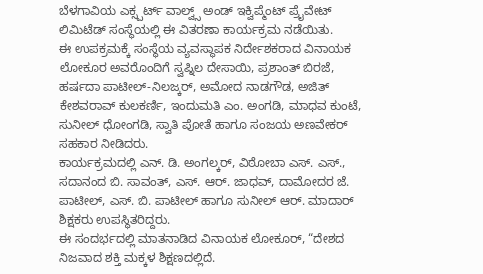ಬೆಳಗಾವಿಯ ಎಕ್ಸ್ಪರ್ಟ್ ವಾಲ್ವ್ಸ್ ಅಂಡ್ ಇಕ್ವಿಪ್ಮೆಂಟ್ ಪ್ರೈವೇಟ್ ಲಿಮಿಟೆಡ್ ಸಂಸ್ಥೆಯಲ್ಲಿ ಈ ವಿತರಣಾ ಕಾರ್ಯಕ್ರಮ ನಡೆಯಿತು.
ಈ ಉಪಕ್ರಮಕ್ಕೆ ಸಂಸ್ಥೆಯ ವ್ಯವಸ್ಥಾಪಕ ನಿರ್ದೇಶಕರಾದ ವಿನಾಯಕ ಲೋಕೂರ ಅವರೊಂದಿಗೆ ಸ್ವಪ್ನಿಲ ದೇಸಾಯಿ, ಪ್ರಶಾಂತ್ ಬಿರಜೆ, ಹರ್ಷದಾ ಪಾಟೀಲ್-ನಿಲಜ್ಕರ್, ಅಮೋದ ನಾಡಗೌಡ, ಅಜಿತ್ ಕೇಶವರಾವ್ ಕುಲಕರ್ಣಿ, ಇಂದುಮತಿ ಎಂ. ಅಂಗಡಿ, ಮಾಧವ ಕುಂಟೆ, ಸುನೀಲ್ ಧೋಂಗಡಿ, ಸ್ವಾತಿ ಪೋತೆ ಹಾಗೂ ಸಂಜಯ ಅಣವೇಕರ್ ಸಹಕಾರ ನೀಡಿದರು.
ಕಾರ್ಯಕ್ರಮದಲ್ಲಿ ಎನ್. ಡಿ. ಅಂಗಲ್ಕರ್, ವಿಠೋಬಾ ಎಸ್. ಎಸ್., ಸದಾನಂದ ಬಿ. ಸಾವಂತ್, ಎಸ್. ಆರ್. ಜಾಧವ್, ದಾಮೋದರ ಜೆ. ಪಾಟೀಲ್, ಎಸ್. ಬಿ. ಪಾಟೀಲ್ ಹಾಗೂ ಸುನೀಲ್ ಆರ್. ಮಾದಾರ್ ಶಿಕ್ಷಕರು ಉಪಸ್ಥಿತರಿದ್ದರು.
ಈ ಸಂದರ್ಭದಲ್ಲಿ ಮಾತನಾಡಿದ ವಿನಾಯಕ ಲೋಕೂರ್, “ದೇಶದ ನಿಜವಾದ ಶಕ್ತಿ ಮಕ್ಕಳ ಶಿಕ್ಷಣದಲ್ಲಿದೆ.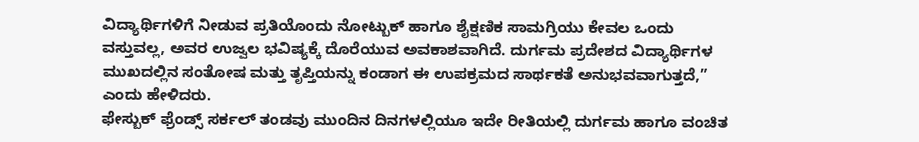ವಿದ್ಯಾರ್ಥಿಗಳಿಗೆ ನೀಡುವ ಪ್ರತಿಯೊಂದು ನೋಟ್ಬುಕ್ ಹಾಗೂ ಶೈಕ್ಷಣಿಕ ಸಾಮಗ್ರಿಯು ಕೇವಲ ಒಂದು ವಸ್ತುವಲ್ಲ, ಅವರ ಉಜ್ವಲ ಭವಿಷ್ಯಕ್ಕೆ ದೊರೆಯುವ ಅವಕಾಶವಾಗಿದೆ. ದುರ್ಗಮ ಪ್ರದೇಶದ ವಿದ್ಯಾರ್ಥಿಗಳ ಮುಖದಲ್ಲಿನ ಸಂತೋಷ ಮತ್ತು ತೃಪ್ತಿಯನ್ನು ಕಂಡಾಗ ಈ ಉಪಕ್ರಮದ ಸಾರ್ಥಕತೆ ಅನುಭವವಾಗುತ್ತದೆ,” ಎಂದು ಹೇಳಿದರು.
ಫೇಸ್ಬುಕ್ ಫ್ರೆಂಡ್ಸ್ ಸರ್ಕಲ್ ತಂಡವು ಮುಂದಿನ ದಿನಗಳಲ್ಲಿಯೂ ಇದೇ ರೀತಿಯಲ್ಲಿ ದುರ್ಗಮ ಹಾಗೂ ವಂಚಿತ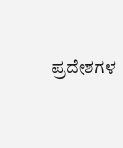ಪ್ರದೇಶಗಳ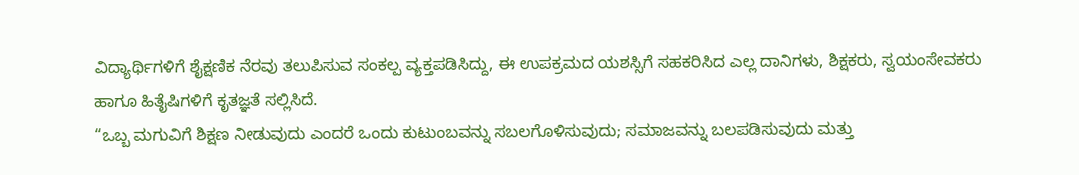ವಿದ್ಯಾರ್ಥಿಗಳಿಗೆ ಶೈಕ್ಷಣಿಕ ನೆರವು ತಲುಪಿಸುವ ಸಂಕಲ್ಪ ವ್ಯಕ್ತಪಡಿಸಿದ್ದು, ಈ ಉಪಕ್ರಮದ ಯಶಸ್ಸಿಗೆ ಸಹಕರಿಸಿದ ಎಲ್ಲ ದಾನಿಗಳು, ಶಿಕ್ಷಕರು, ಸ್ವಯಂಸೇವಕರು ಹಾಗೂ ಹಿತೈಷಿಗಳಿಗೆ ಕೃತಜ್ಞತೆ ಸಲ್ಲಿಸಿದೆ.
“ಒಬ್ಬ ಮಗುವಿಗೆ ಶಿಕ್ಷಣ ನೀಡುವುದು ಎಂದರೆ ಒಂದು ಕುಟುಂಬವನ್ನು ಸಬಲಗೊಳಿಸುವುದು; ಸಮಾಜವನ್ನು ಬಲಪಡಿಸುವುದು ಮತ್ತು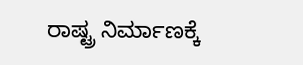ರಾಷ್ಟ್ರ ನಿರ್ಮಾಣಕ್ಕೆ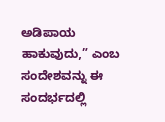ಅಡಿಪಾಯ ಹಾಕುವುದು,” ಎಂಬ ಸಂದೇಶವನ್ನು ಈ ಸಂದರ್ಭದಲ್ಲಿ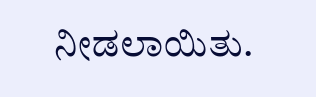ನೀಡಲಾಯಿತು.